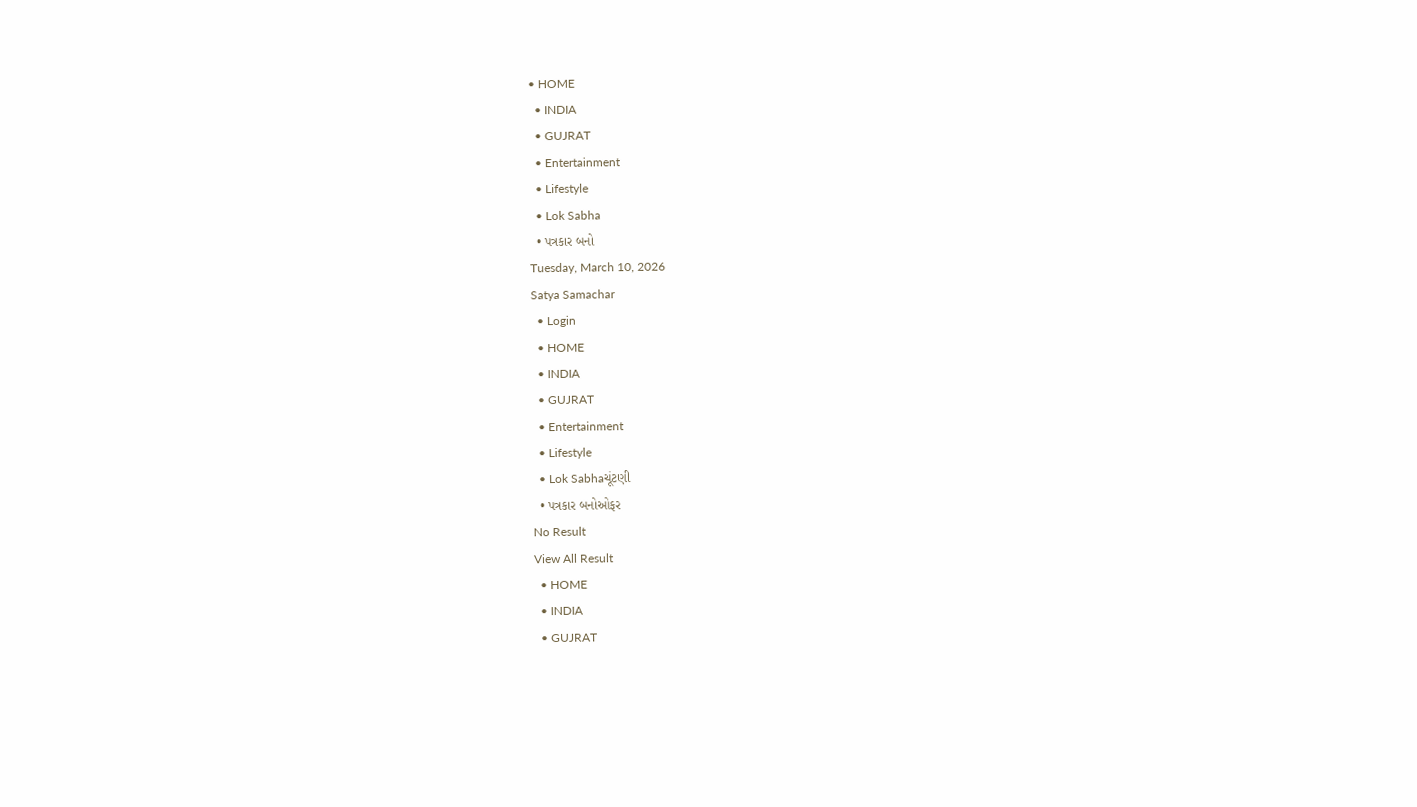• HOME
  • INDIA
  • GUJRAT
  • Entertainment
  • Lifestyle
  • Lok Sabha
  • પત્રકાર બનો
Tuesday, March 10, 2026
Satya Samachar
  • Login
  • HOME
  • INDIA
  • GUJRAT
  • Entertainment
  • Lifestyle
  • Lok Sabhaચૂંટણી
  • પત્રકાર બનોઓફર
No Result
View All Result
  • HOME
  • INDIA
  • GUJRAT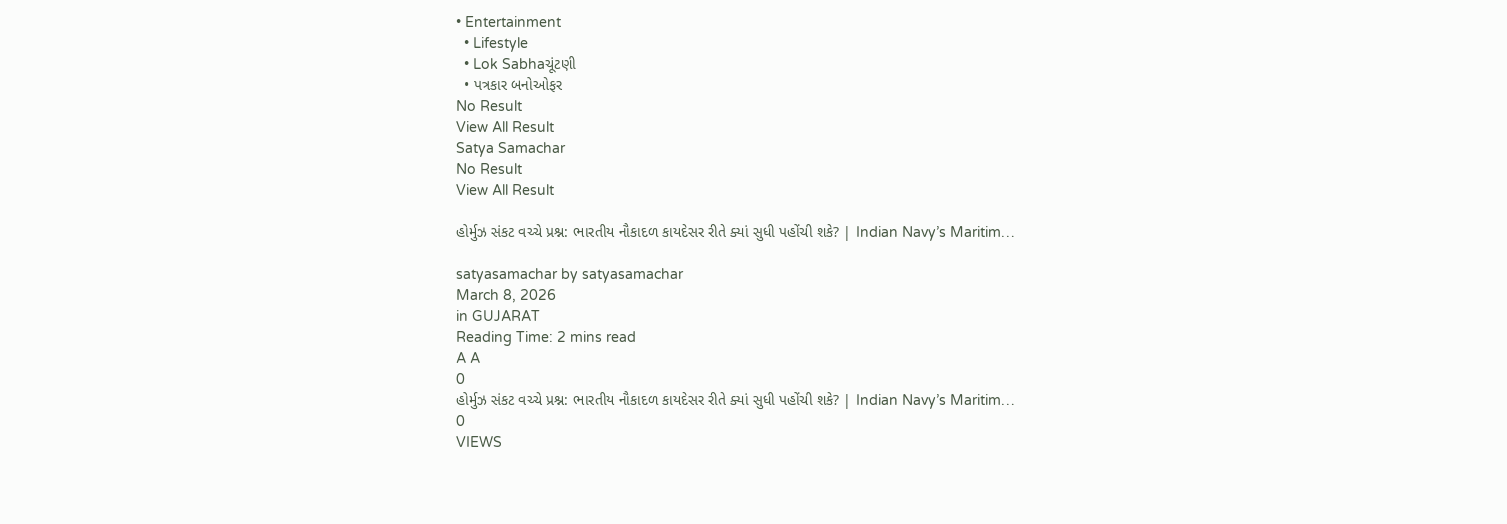• Entertainment
  • Lifestyle
  • Lok Sabhaચૂંટણી
  • પત્રકાર બનોઓફર
No Result
View All Result
Satya Samachar
No Result
View All Result

હોર્મુઝ સંકટ વચ્ચે પ્રશ્ન: ભારતીય નૌકાદળ કાયદેસર રીતે ક્યાં સુધી પહોંચી શકે? | Indian Navy’s Maritim…

satyasamachar by satyasamachar
March 8, 2026
in GUJARAT
Reading Time: 2 mins read
A A
0
હોર્મુઝ સંકટ વચ્ચે પ્રશ્ન: ભારતીય નૌકાદળ કાયદેસર રીતે ક્યાં સુધી પહોંચી શકે? | Indian Navy’s Maritim…
0
VIEWS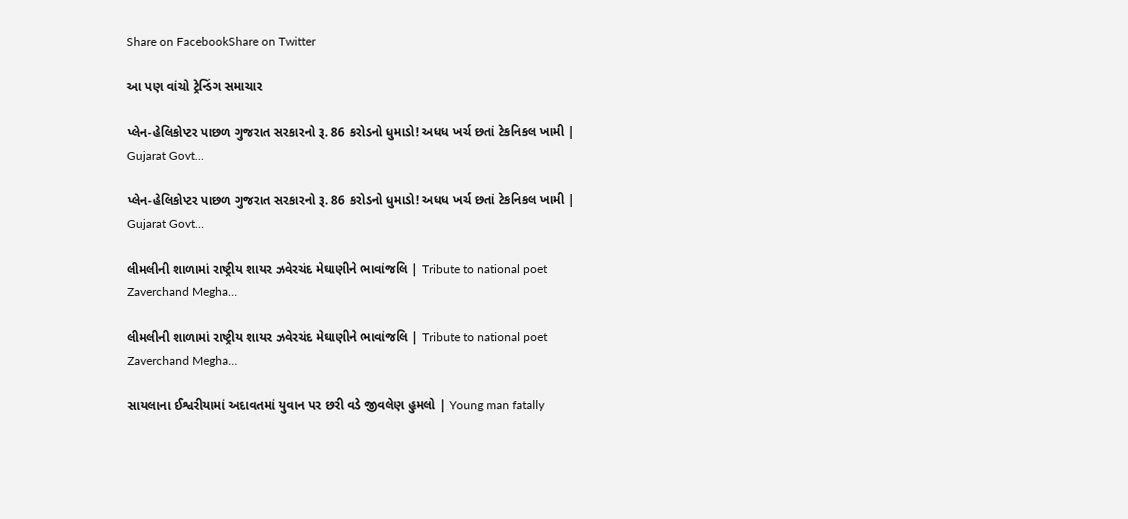Share on FacebookShare on Twitter

આ પણ વાંચો ટ્રેન્ડિંગ સમાચાર

પ્લેન-હેલિકોપ્ટર પાછળ ગુજરાત સરકારનો રૂ. 86 કરોડનો ધુમાડો! અધધ ખર્ચ છતાં ટેકનિકલ ખામી | Gujarat Govt…

પ્લેન-હેલિકોપ્ટર પાછળ ગુજરાત સરકારનો રૂ. 86 કરોડનો ધુમાડો! અધધ ખર્ચ છતાં ટેકનિકલ ખામી | Gujarat Govt…

લીમલીની શાળામાં રાષ્ટ્રીય શાયર ઝવેરચંદ મેઘાણીને ભાવાંજલિ | Tribute to national poet Zaverchand Megha…

લીમલીની શાળામાં રાષ્ટ્રીય શાયર ઝવેરચંદ મેઘાણીને ભાવાંજલિ | Tribute to national poet Zaverchand Megha…

સાયલાના ઈશ્વરીયામાં અદાવતમાં યુવાન પર છરી વડે જીવલેણ હુમલો | Young man fatally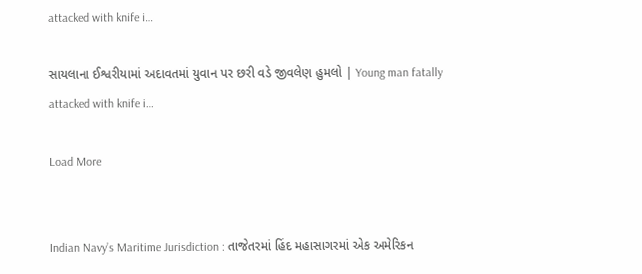attacked with knife i…

સાયલાના ઈશ્વરીયામાં અદાવતમાં યુવાન પર છરી વડે જીવલેણ હુમલો | Young man fatally attacked with knife i…

Load More


Indian Navy’s Maritime Jurisdiction : તાજેતરમાં હિંદ મહાસાગરમાં એક અમેરિકન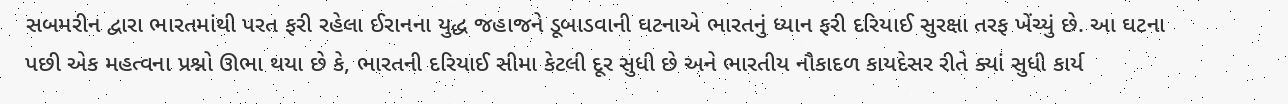સબમરીન દ્વારા ભારતમાંથી પરત ફરી રહેલા ઈરાનના યુદ્ધ જહાજને ડૂબાડવાની ઘટનાએ ભારતનું ધ્યાન ફરી દરિયાઈ સુરક્ષા તરફ ખેંચ્યું છે. આ ઘટના પછી એક મહત્વના પ્રશ્નો ઊભા થયા છે કે, ભારતની દરિયાઈ સીમા કેટલી દૂર સુધી છે અને ભારતીય નૌકાદળ કાયદેસર રીતે ક્યાં સુધી કાર્ય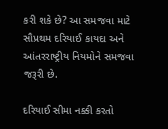કરી શકે છે? આ સમજવા માટે સૌપ્રથમ દરિયાઈ કાયદા અને આંતરરાષ્ટ્રીય નિયમોને સમજવા જરૂરી છે.

દરિયાઈ સીમા નક્કી કરતો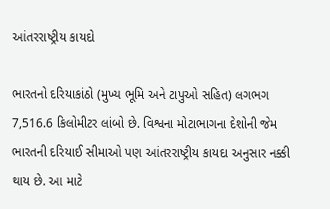આંતરરાષ્ટ્રીય કાયદો

ભારતનો દરિયાકાંઠો (મુખ્ય ભૂમિ અને ટાપુઓ સહિત) લગભગ 7,516.6 કિલોમીટર લાંબો છે. વિશ્વના મોટાભાગના દેશોની જેમ ભારતની દરિયાઈ સીમાઓ પણ આંતરરાષ્ટ્રીય કાયદા અનુસાર નક્કી થાય છે. આ માટે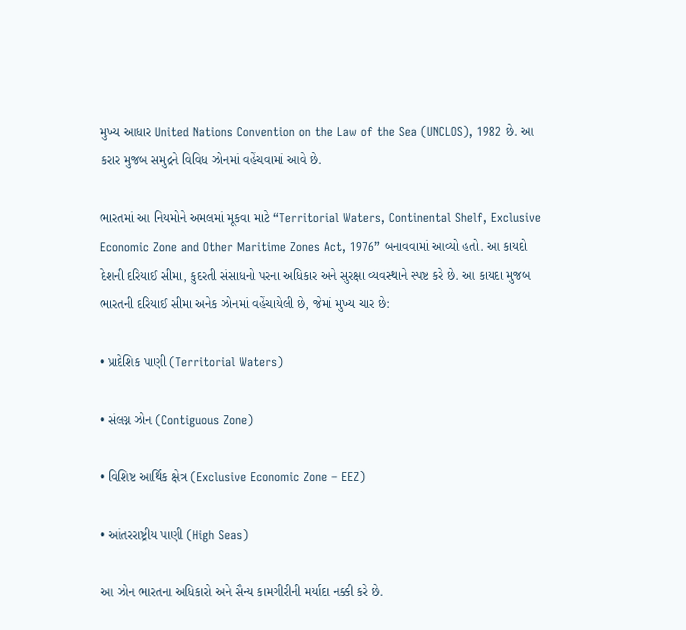મુખ્ય આધાર United Nations Convention on the Law of the Sea (UNCLOS), 1982 છે. આ કરાર મુજબ સમુદ્રને વિવિધ ઝોનમાં વહેંચવામાં આવે છે.

ભારતમાં આ નિયમોને અમલમાં મૂકવા માટે “Territorial Waters, Continental Shelf, Exclusive Economic Zone and Other Maritime Zones Act, 1976” બનાવવામાં આવ્યો હતો. આ કાયદો દેશની દરિયાઈ સીમા, કુદરતી સંસાધનો પરના અધિકાર અને સુરક્ષા વ્યવસ્થાને સ્પષ્ટ કરે છે. આ કાયદા મુજબ ભારતની દરિયાઈ સીમા અનેક ઝોનમાં વહેંચાયેલી છે, જેમાં મુખ્ય ચાર છે:

• પ્રાદેશિક પાણી (Territorial Waters)

• સંલગ્ન ઝોન (Contiguous Zone)

• વિશિષ્ટ આર્થિક ક્ષેત્ર (Exclusive Economic Zone – EEZ)

• આંતરરાષ્ટ્રીય પાણી (High Seas)

આ ઝોન ભારતના અધિકારો અને સૈન્ય કામગીરીની મર્યાદા નક્કી કરે છે.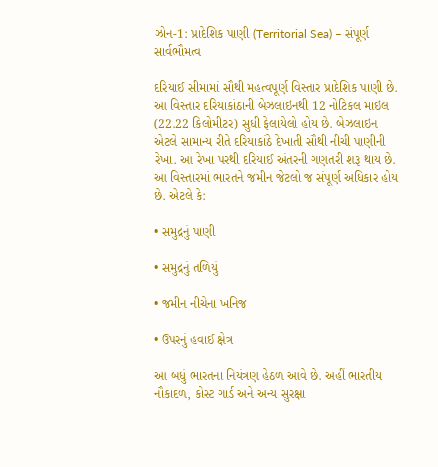ઝોન-1: પ્રાદેશિક પાણી (Territorial Sea) – સંપૂર્ણ સાર્વભૌમત્વ

દરિયાઈ સીમામાં સૌથી મહત્વપૂર્ણ વિસ્તાર પ્રાદેશિક પાણી છે. આ વિસ્તાર દરિયાકાંઠાની બેઝલાઇનથી 12 નોટિકલ માઇલ (22.22 કિલોમીટર) સુધી ફેલાયેલો હોય છે. બેઝલાઇન એટલે સામાન્ય રીતે દરિયાકાંઠે દેખાતી સૌથી નીચી પાણીની રેખા. આ રેખા પરથી દરિયાઈ અંતરની ગણતરી શરૂ થાય છે. આ વિસ્તારમાં ભારતને જમીન જેટલો જ સંપૂર્ણ અધિકાર હોય છે. એટલે કે:

• સમુદ્રનું પાણી

• સમુદ્રનું તળિયું

• જમીન નીચેના ખનિજ

• ઉપરનું હવાઈ ક્ષેત્ર

આ બધું ભારતના નિયંત્રણ હેઠળ આવે છે. અહીં ભારતીય નૌકાદળ, કોસ્ટ ગાર્ડ અને અન્ય સુરક્ષા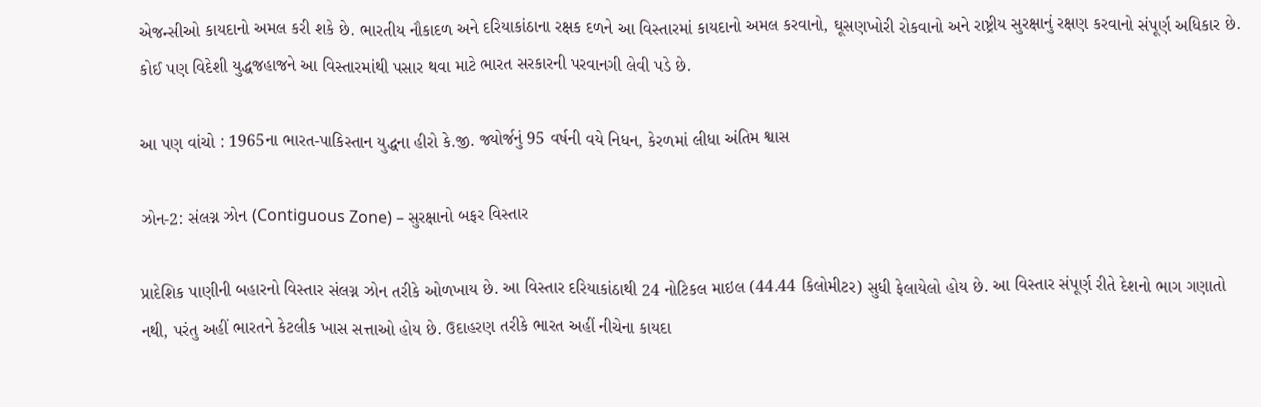એજન્સીઓ કાયદાનો અમલ કરી શકે છે. ભારતીય નૌકાદળ અને દરિયાકાંઠાના રક્ષક દળને આ વિસ્તારમાં કાયદાનો અમલ કરવાનો, ઘૂસણખોરી રોકવાનો અને રાષ્ટ્રીય સુરક્ષાનું રક્ષણ કરવાનો સંપૂર્ણ અધિકાર છે. કોઈ પણ વિદેશી યુદ્ધજહાજને આ વિસ્તારમાંથી પસાર થવા માટે ભારત સરકારની પરવાનગી લેવી પડે છે.

આ પણ વાંચો : 1965ના ભારત-પાકિસ્તાન યુદ્ધના હીરો કે.જી. જ્યોર્જનું 95 વર્ષની વયે નિધન, કેરળમાં લીધા અંતિમ શ્વાસ

ઝોન-2: સંલગ્ન ઝોન (Contiguous Zone) – સુરક્ષાનો બફર વિસ્તાર

પ્રાદેશિક પાણીની બહારનો વિસ્તાર સંલગ્ન ઝોન તરીકે ઓળખાય છે. આ વિસ્તાર દરિયાકાંઠાથી 24 નોટિકલ માઇલ (44.44 કિલોમીટર) સુધી ફેલાયેલો હોય છે. આ વિસ્તાર સંપૂર્ણ રીતે દેશનો ભાગ ગણાતો નથી, પરંતુ અહીં ભારતને કેટલીક ખાસ સત્તાઓ હોય છે. ઉદાહરણ તરીકે ભારત અહીં નીચેના કાયદા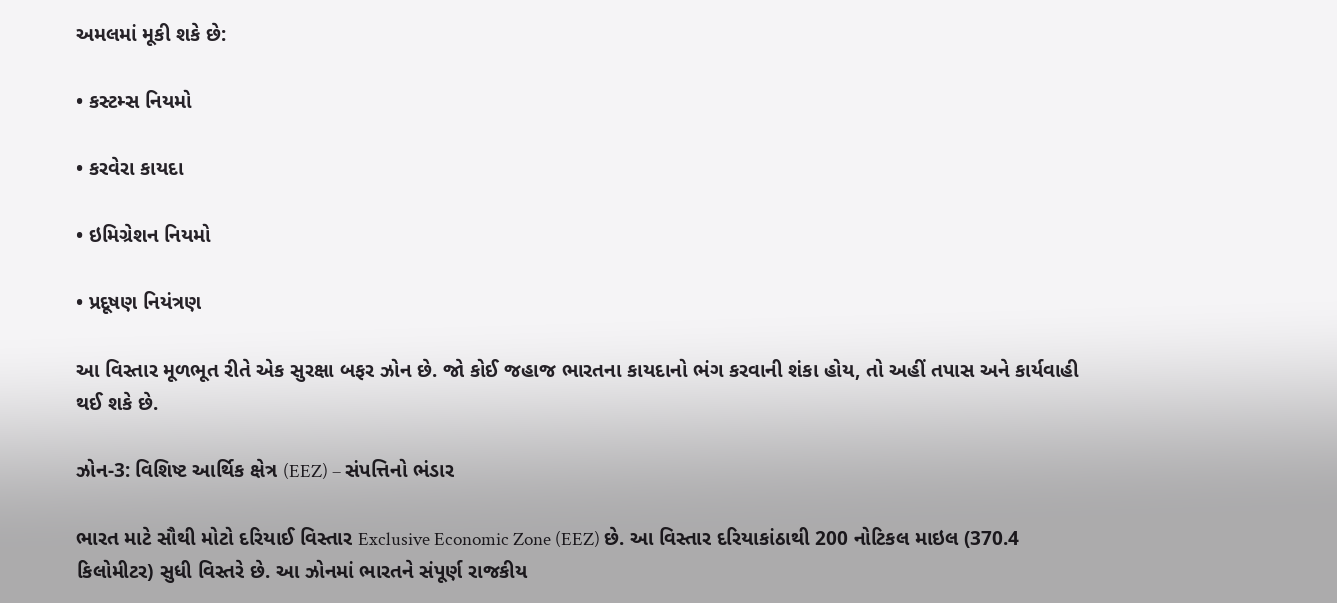અમલમાં મૂકી શકે છે:

• કસ્ટમ્સ નિયમો

• કરવેરા કાયદા

• ઇમિગ્રેશન નિયમો

• પ્રદૂષણ નિયંત્રણ

આ વિસ્તાર મૂળભૂત રીતે એક સુરક્ષા બફર ઝોન છે. જો કોઈ જહાજ ભારતના કાયદાનો ભંગ કરવાની શંકા હોય, તો અહીં તપાસ અને કાર્યવાહી થઈ શકે છે.

ઝોન-3: વિશિષ્ટ આર્થિક ક્ષેત્ર (EEZ) – સંપત્તિનો ભંડાર

ભારત માટે સૌથી મોટો દરિયાઈ વિસ્તાર Exclusive Economic Zone (EEZ) છે. આ વિસ્તાર દરિયાકાંઠાથી 200 નોટિકલ માઇલ (370.4 કિલોમીટર) સુધી વિસ્તરે છે. આ ઝોનમાં ભારતને સંપૂર્ણ રાજકીય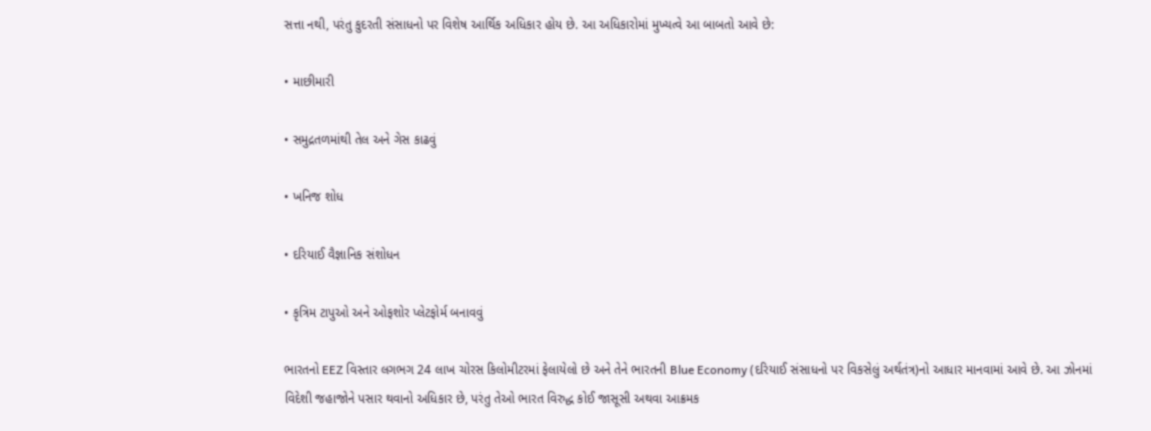સત્તા નથી, પરંતુ કુદરતી સંસાધનો પર વિશેષ આર્થિક અધિકાર હોય છે. આ અધિકારોમાં મુખ્યત્વે આ બાબતો આવે છે:

• માછીમારી

• સમુદ્રતળમાંથી તેલ અને ગેસ કાઢવું

• ખનિજ શોધ

• દરિયાઈ વૈજ્ઞાનિક સંશોધન

• કૃત્રિમ ટાપુઓ અને ઓફશોર પ્લેટફોર્મ બનાવવું

ભારતનો EEZ વિસ્તાર લગભગ 24 લાખ ચોરસ કિલોમીટરમાં ફેલાયેલો છે અને તેને ભારતની Blue Economy (દરિયાઈ સંસાધનો પર વિકસેલું અર્થતંત્ર)નો આધાર માનવામાં આવે છે. આ ઝોનમાં વિદેશી જહાજોને પસાર થવાનો અધિકાર છે, પરંતુ તેઓ ભારત વિરુદ્ધ કોઈ જાસૂસી અથવા આક્રમક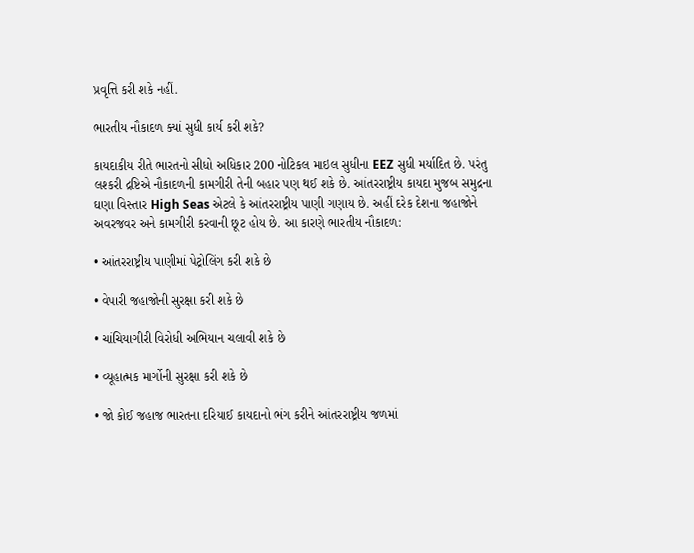પ્રવૃત્તિ કરી શકે નહીં.

ભારતીય નૌકાદળ ક્યાં સુધી કાર્ય કરી શકે?

કાયદાકીય રીતે ભારતનો સીધો અધિકાર 200 નોટિકલ માઇલ સુધીના EEZ સુધી મર્યાદિત છે. પરંતુ લશ્કરી દ્રષ્ટિએ નૌકાદળની કામગીરી તેની બહાર પણ થઈ શકે છે. આંતરરાષ્ટ્રીય કાયદા મુજબ સમુદ્રના ઘણા વિસ્તાર High Seas એટલે કે આંતરરાષ્ટ્રીય પાણી ગણાય છે. અહીં દરેક દેશના જહાજોને અવરજવર અને કામગીરી કરવાની છૂટ હોય છે. આ કારણે ભારતીય નૌકાદળ:

• આંતરરાષ્ટ્રીય પાણીમાં પેટ્રોલિંગ કરી શકે છે

• વેપારી જહાજોની સુરક્ષા કરી શકે છે

• ચાંચિયાગીરી વિરોધી અભિયાન ચલાવી શકે છે

• વ્યૂહાત્મક માર્ગોની સુરક્ષા કરી શકે છે

• જો કોઈ જહાજ ભારતના દરિયાઈ કાયદાનો ભંગ કરીને આંતરરાષ્ટ્રીય જળમાં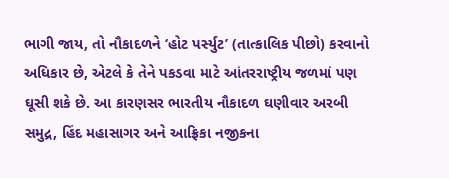ભાગી જાય, તો નૌકાદળને ‘હોટ પર્સ્યુટ’ (તાત્કાલિક પીછો) કરવાનો અધિકાર છે, એટલે કે તેને પકડવા માટે આંતરરાષ્ટ્રીય જળમાં પણ ઘૂસી શકે છે. આ કારણસર ભારતીય નૌકાદળ ઘણીવાર અરબી સમુદ્ર, હિંદ મહાસાગર અને આફ્રિકા નજીકના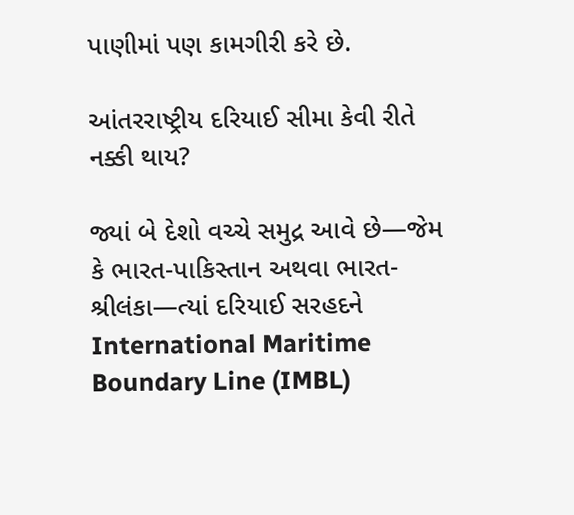પાણીમાં પણ કામગીરી કરે છે.

આંતરરાષ્ટ્રીય દરિયાઈ સીમા કેવી રીતે નક્કી થાય?

જ્યાં બે દેશો વચ્ચે સમુદ્ર આવે છે—જેમ કે ભારત-પાકિસ્તાન અથવા ભારત-શ્રીલંકા—ત્યાં દરિયાઈ સરહદને International Maritime Boundary Line (IMBL)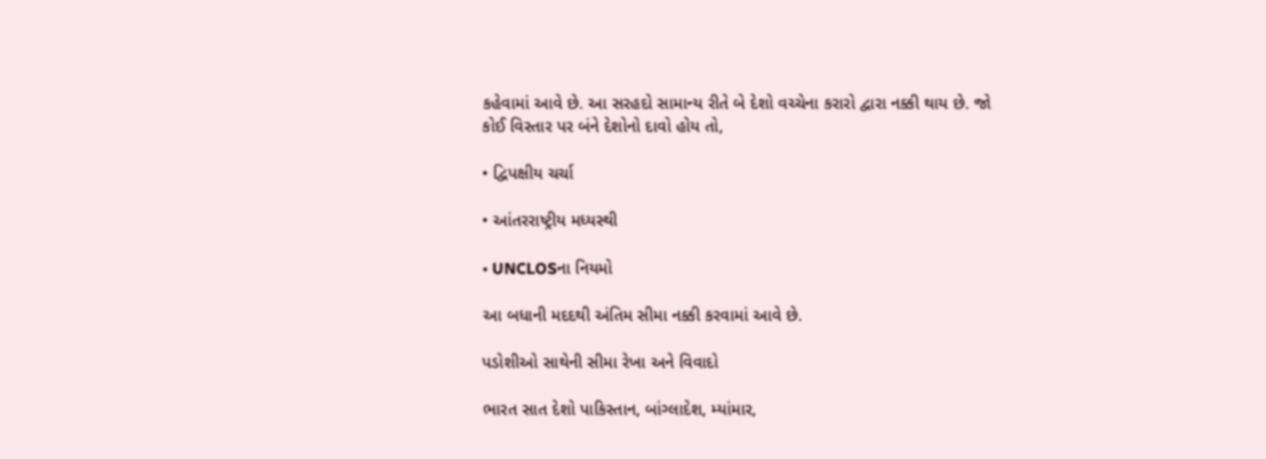કહેવામાં આવે છે. આ સરહદો સામાન્ય રીતે બે દેશો વચ્ચેના કરારો દ્વારા નક્કી થાય છે. જો કોઈ વિસ્તાર પર બંને દેશોનો દાવો હોય તો,

• દ્વિપક્ષીય ચર્ચા

• આંતરરાષ્ટ્રીય મધ્યસ્થી

• UNCLOSના નિયમો

આ બધાની મદદથી અંતિમ સીમા નક્કી કરવામાં આવે છે.

પડોશીઓ સાથેની સીમા રેખા અને વિવાદો

ભારત સાત દેશો પાકિસ્તાન, બાંગ્લાદેશ, મ્યાંમાર,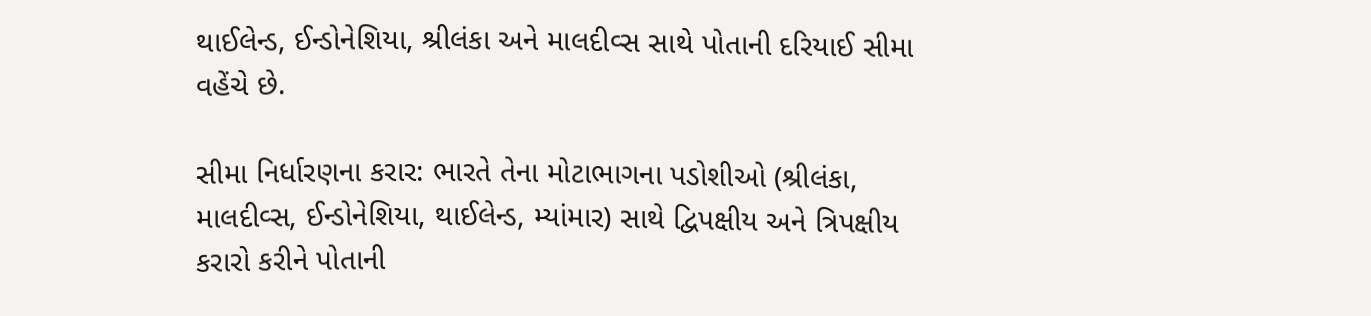થાઈલેન્ડ, ઈન્ડોનેશિયા, શ્રીલંકા અને માલદીવ્સ સાથે પોતાની દરિયાઈ સીમા વહેંચે છે.

સીમા નિર્ધારણના કરાર: ભારતે તેના મોટાભાગના પડોશીઓ (શ્રીલંકા, માલદીવ્સ, ઈન્ડોનેશિયા, થાઈલેન્ડ, મ્યાંમાર) સાથે દ્વિપક્ષીય અને ત્રિપક્ષીય કરારો કરીને પોતાની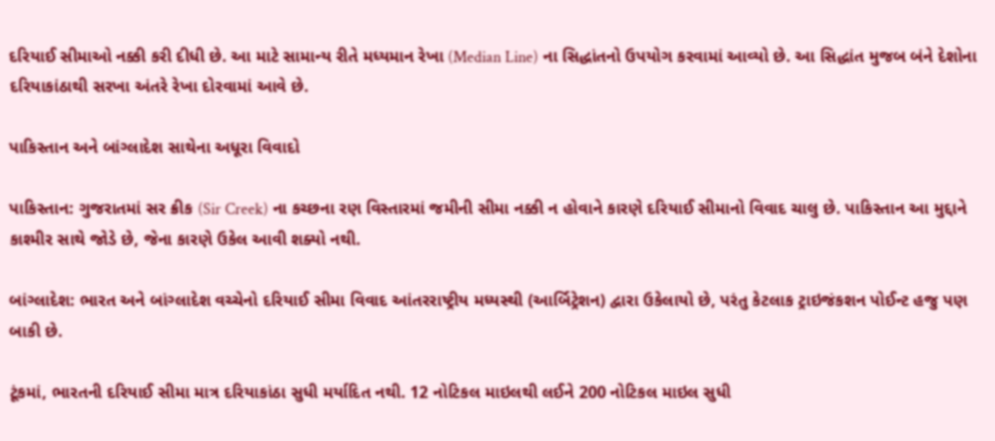દરિયાઈ સીમાઓ નક્કી કરી દીધી છે. આ માટે સામાન્ય રીતે મધ્યમાન રેખા (Median Line) ના સિદ્ધાંતનો ઉપયોગ કરવામાં આવ્યો છે. આ સિદ્ધાંત મુજબ બંને દેશોના દરિયાકાંઠાથી સરખા અંતરે રેખા દોરવામાં આવે છે.

પાકિસ્તાન અને બાંગ્લાદેશ સાથેના અધૂરા વિવાદો

પાકિસ્તાન: ગુજરાતમાં સર ક્રીક (Sir Creek) ના કચ્છના રણ વિસ્તારમાં જમીની સીમા નક્કી ન હોવાને કારણે દરિયાઈ સીમાનો વિવાદ ચાલુ છે. પાકિસ્તાન આ મુદ્દાને કાશ્મીર સાથે જોડે છે, જેના કારણે ઉકેલ આવી શક્યો નથી.

બાંગ્લાદેશ: ભારત અને બાંગ્લાદેશ વચ્ચેનો દરિયાઈ સીમા વિવાદ આંતરરાષ્ટ્રીય મધ્યસ્થી (આર્બિટ્રેશન) દ્વારા ઉકેલાયો છે, પરંતુ કેટલાક ટ્રાઇજંકશન પોઈન્ટ હજુ પણ બાકી છે.

ટૂંકમાં, ભારતની દરિયાઈ સીમા માત્ર દરિયાકાંઠા સુધી મર્યાદિત નથી. 12 નોટિકલ માઇલથી લઈને 200 નોટિકલ માઇલ સુધી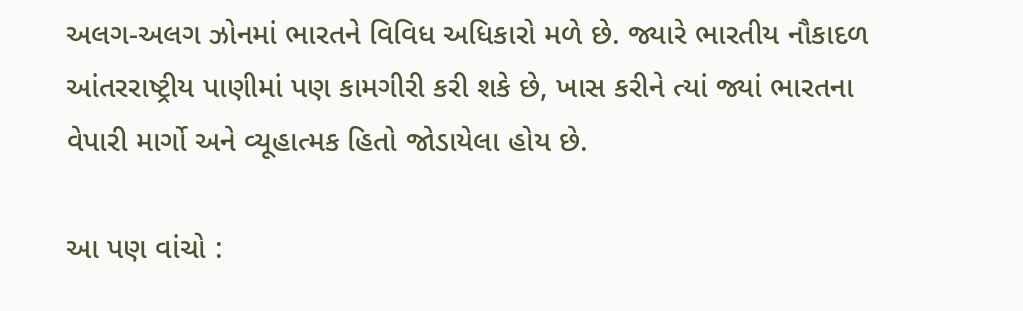અલગ-અલગ ઝોનમાં ભારતને વિવિધ અધિકારો મળે છે. જ્યારે ભારતીય નૌકાદળ આંતરરાષ્ટ્રીય પાણીમાં પણ કામગીરી કરી શકે છે, ખાસ કરીને ત્યાં જ્યાં ભારતના વેપારી માર્ગો અને વ્યૂહાત્મક હિતો જોડાયેલા હોય છે.

આ પણ વાંચો :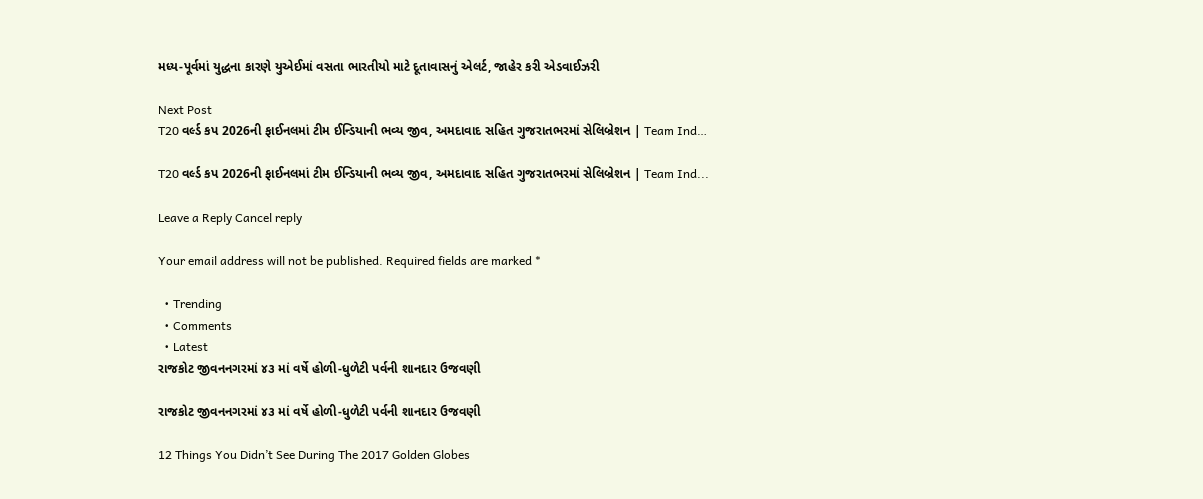મધ્ય-પૂર્વમાં યુદ્ધના કારણે યુએઈમાં વસતા ભારતીયો માટે દૂતાવાસનું એલર્ટ, જાહેર કરી એડવાઈઝરી

Next Post
T20 વર્લ્ડ કપ 2026ની ફાઈનલમાં ટીમ ઈન્ડિયાની ભવ્ય જીવ, અમદાવાદ સહિત ગુજરાતભરમાં સેલિબ્રેશન | Team Ind…

T20 વર્લ્ડ કપ 2026ની ફાઈનલમાં ટીમ ઈન્ડિયાની ભવ્ય જીવ, અમદાવાદ સહિત ગુજરાતભરમાં સેલિબ્રેશન | Team Ind...

Leave a Reply Cancel reply

Your email address will not be published. Required fields are marked *

  • Trending
  • Comments
  • Latest
રાજકોટ જીવનનગરમાં ૪૩ માં વર્ષે હોળી-ધુળેટી પર્વની શાનદાર ઉજવણી

રાજકોટ જીવનનગરમાં ૪૩ માં વર્ષે હોળી-ધુળેટી પર્વની શાનદાર ઉજવણી

12 Things You Didn’t See During The 2017 Golden Globes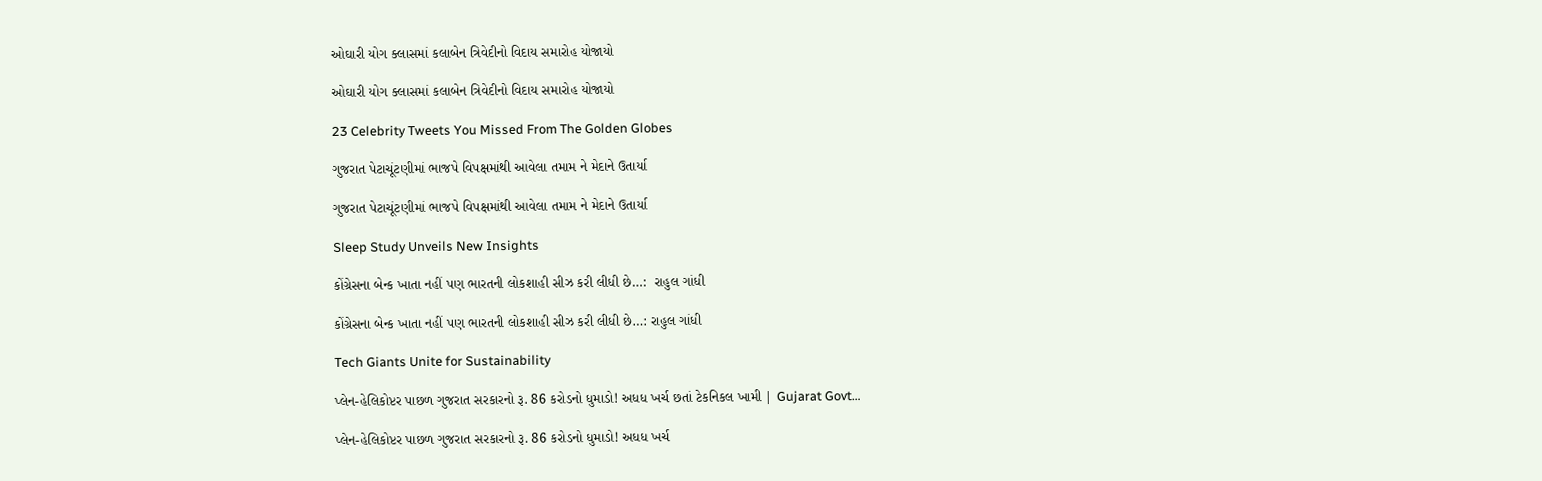ઓઘારી યોગ ક્લાસમાં કલાબેન ત્રિવેદીનો વિદાય સમારોહ યોજાયો

ઓઘારી યોગ ક્લાસમાં કલાબેન ત્રિવેદીનો વિદાય સમારોહ યોજાયો

23 Celebrity Tweets You Missed From The Golden Globes

ગુજરાત પેટાચૂંટણીમાં ભાજપે વિપક્ષમાંથી આવેલા તમામ ને મેદાને ઉતાર્યા

ગુજરાત પેટાચૂંટણીમાં ભાજપે વિપક્ષમાંથી આવેલા તમામ ને મેદાને ઉતાર્યા

Sleep Study Unveils New Insights

કોંગ્રેસના બેન્ક ખાતા નહીં પણ ભારતની લોકશાહી સીઝ કરી લીધી છે…:  રાહુલ ગાંધી

કોંગ્રેસના બેન્ક ખાતા નહીં પણ ભારતની લોકશાહી સીઝ કરી લીધી છે…: રાહુલ ગાંધી

Tech Giants Unite for Sustainability

પ્લેન-હેલિકોપ્ટર પાછળ ગુજરાત સરકારનો રૂ. 86 કરોડનો ધુમાડો! અધધ ખર્ચ છતાં ટેકનિકલ ખામી | Gujarat Govt…

પ્લેન-હેલિકોપ્ટર પાછળ ગુજરાત સરકારનો રૂ. 86 કરોડનો ધુમાડો! અધધ ખર્ચ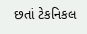છતાં ટેકનિકલ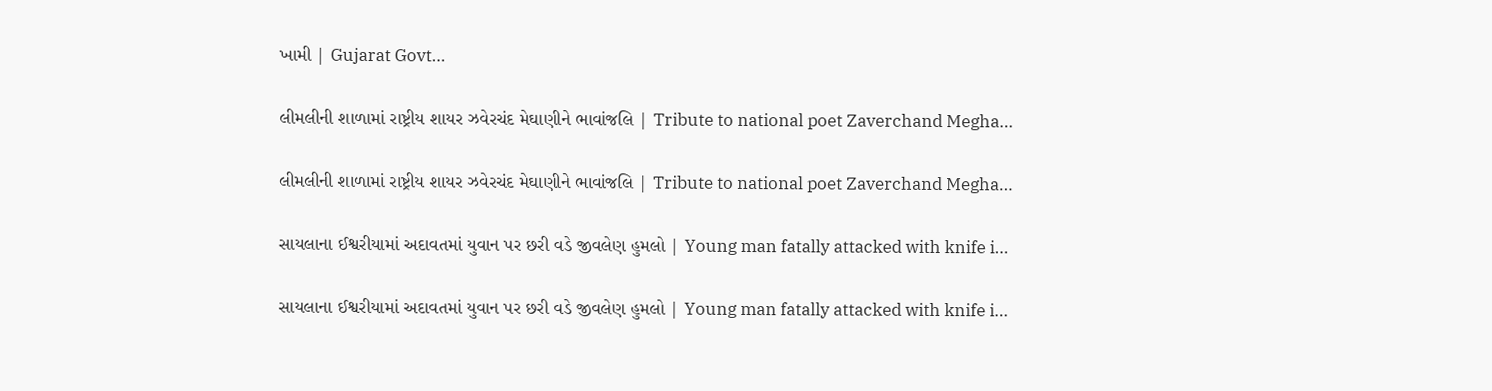ખામી | Gujarat Govt…

લીમલીની શાળામાં રાષ્ટ્રીય શાયર ઝવેરચંદ મેઘાણીને ભાવાંજલિ | Tribute to national poet Zaverchand Megha…

લીમલીની શાળામાં રાષ્ટ્રીય શાયર ઝવેરચંદ મેઘાણીને ભાવાંજલિ | Tribute to national poet Zaverchand Megha…

સાયલાના ઈશ્વરીયામાં અદાવતમાં યુવાન પર છરી વડે જીવલેણ હુમલો | Young man fatally attacked with knife i…

સાયલાના ઈશ્વરીયામાં અદાવતમાં યુવાન પર છરી વડે જીવલેણ હુમલો | Young man fatally attacked with knife i…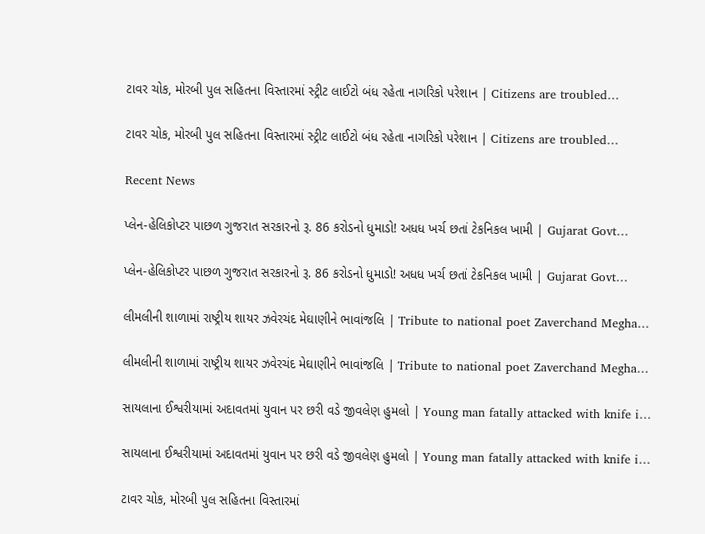ટાવર ચોક, મોરબી પુલ સહિતના વિસ્તારમાં સ્ટ્રીટ લાઈટો બંધ રહેતા નાગરિકો પરેશાન | Citizens are troubled…

ટાવર ચોક, મોરબી પુલ સહિતના વિસ્તારમાં સ્ટ્રીટ લાઈટો બંધ રહેતા નાગરિકો પરેશાન | Citizens are troubled…

Recent News

પ્લેન-હેલિકોપ્ટર પાછળ ગુજરાત સરકારનો રૂ. 86 કરોડનો ધુમાડો! અધધ ખર્ચ છતાં ટેકનિકલ ખામી | Gujarat Govt…

પ્લેન-હેલિકોપ્ટર પાછળ ગુજરાત સરકારનો રૂ. 86 કરોડનો ધુમાડો! અધધ ખર્ચ છતાં ટેકનિકલ ખામી | Gujarat Govt…

લીમલીની શાળામાં રાષ્ટ્રીય શાયર ઝવેરચંદ મેઘાણીને ભાવાંજલિ | Tribute to national poet Zaverchand Megha…

લીમલીની શાળામાં રાષ્ટ્રીય શાયર ઝવેરચંદ મેઘાણીને ભાવાંજલિ | Tribute to national poet Zaverchand Megha…

સાયલાના ઈશ્વરીયામાં અદાવતમાં યુવાન પર છરી વડે જીવલેણ હુમલો | Young man fatally attacked with knife i…

સાયલાના ઈશ્વરીયામાં અદાવતમાં યુવાન પર છરી વડે જીવલેણ હુમલો | Young man fatally attacked with knife i…

ટાવર ચોક, મોરબી પુલ સહિતના વિસ્તારમાં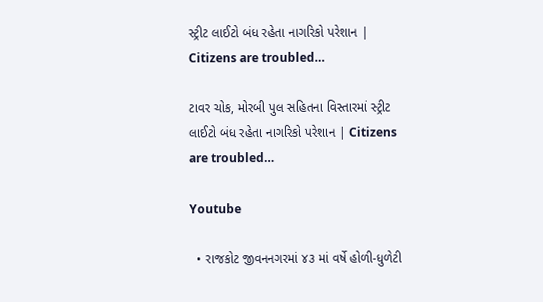સ્ટ્રીટ લાઈટો બંધ રહેતા નાગરિકો પરેશાન | Citizens are troubled…

ટાવર ચોક, મોરબી પુલ સહિતના વિસ્તારમાં સ્ટ્રીટ લાઈટો બંધ રહેતા નાગરિકો પરેશાન | Citizens are troubled…

Youtube

  • રાજકોટ જીવનનગરમાં ૪૩ માં વર્ષે હોળી-ધુળેટી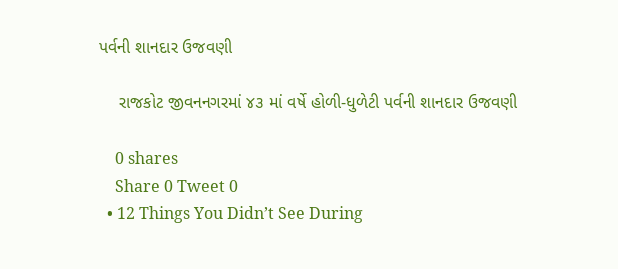પર્વની શાનદાર ઉજવણી

    રાજકોટ જીવનનગરમાં ૪૩ માં વર્ષે હોળી-ધુળેટી પર્વની શાનદાર ઉજવણી

    0 shares
    Share 0 Tweet 0
  • 12 Things You Didn’t See During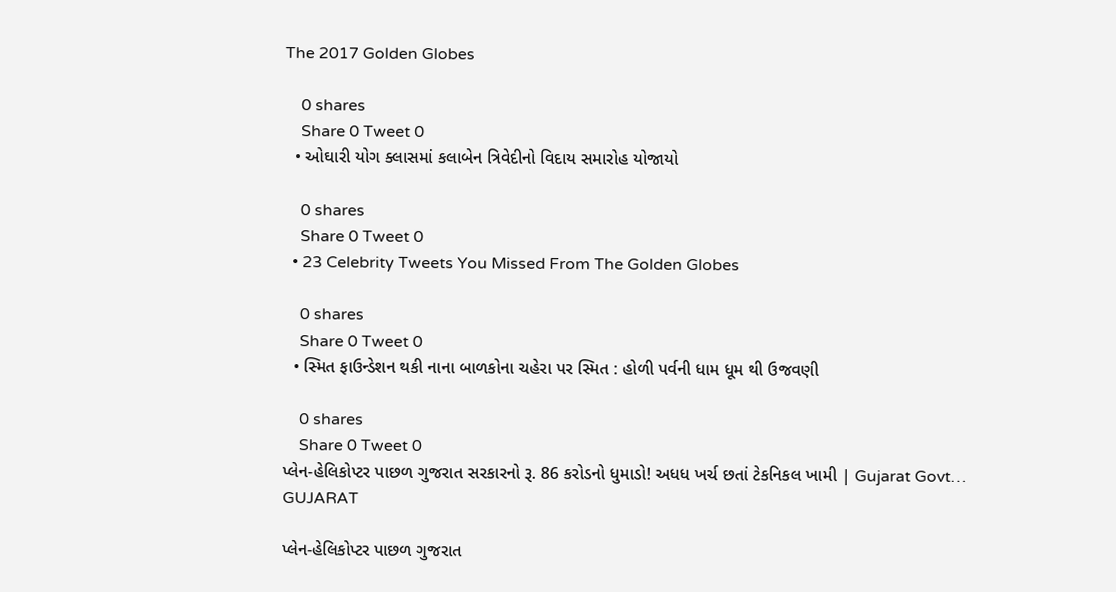The 2017 Golden Globes

    0 shares
    Share 0 Tweet 0
  • ઓઘારી યોગ ક્લાસમાં કલાબેન ત્રિવેદીનો વિદાય સમારોહ યોજાયો

    0 shares
    Share 0 Tweet 0
  • 23 Celebrity Tweets You Missed From The Golden Globes

    0 shares
    Share 0 Tweet 0
  • સ્મિત ફાઉન્ડેશન થકી નાના બાળકોના ચહેરા પર સ્મિત : હોળી પર્વની ધામ ધૂમ થી ઉજવણી

    0 shares
    Share 0 Tweet 0
પ્લેન-હેલિકોપ્ટર પાછળ ગુજરાત સરકારનો રૂ. 86 કરોડનો ધુમાડો! અધધ ખર્ચ છતાં ટેકનિકલ ખામી | Gujarat Govt…
GUJARAT

પ્લેન-હેલિકોપ્ટર પાછળ ગુજરાત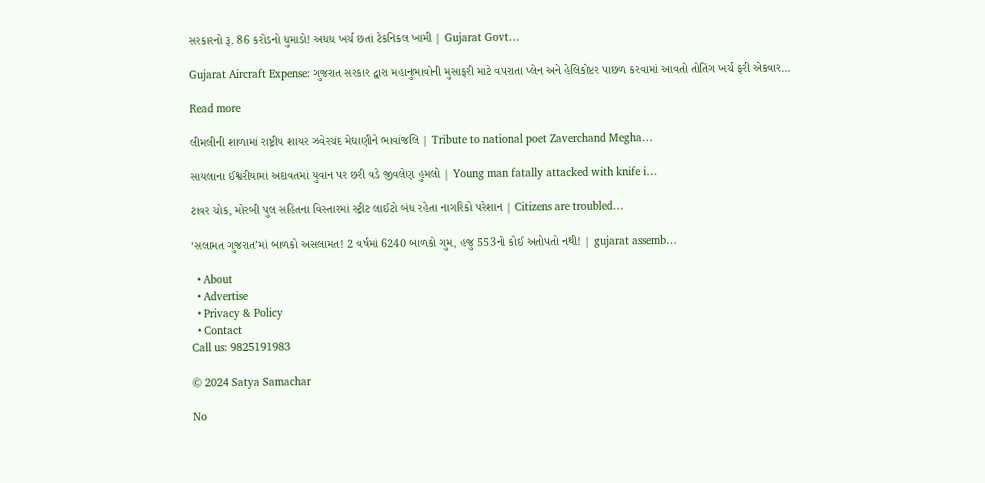સરકારનો રૂ. 86 કરોડનો ધુમાડો! અધધ ખર્ચ છતાં ટેકનિકલ ખામી | Gujarat Govt…

Gujarat Aircraft Expense: ગુજરાત સરકાર દ્વારા મહાનુભાવોની મુસાફરી માટે વપરાતા પ્લેન અને હેલિકોપ્ટર પાછળ કરવામાં આવતો તોતિંગ ખર્ચ ફરી એકવાર...

Read more

લીમલીની શાળામાં રાષ્ટ્રીય શાયર ઝવેરચંદ મેઘાણીને ભાવાંજલિ | Tribute to national poet Zaverchand Megha…

સાયલાના ઈશ્વરીયામાં અદાવતમાં યુવાન પર છરી વડે જીવલેણ હુમલો | Young man fatally attacked with knife i…

ટાવર ચોક, મોરબી પુલ સહિતના વિસ્તારમાં સ્ટ્રીટ લાઈટો બંધ રહેતા નાગરિકો પરેશાન | Citizens are troubled…

‘સલામત ગુજરાત’માં બાળકો અસલામત! 2 વર્ષમાં 6240 બાળકો ગુમ, હજુ 553નો કોઈ અતોપતો નથી! | gujarat assemb…

  • About
  • Advertise
  • Privacy & Policy
  • Contact
Call us: 9825191983

© 2024 Satya Samachar

No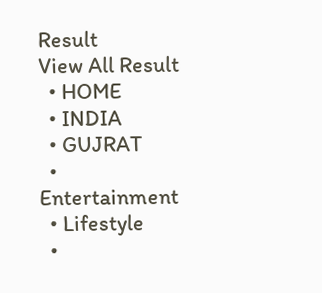Result
View All Result
  • HOME
  • INDIA
  • GUJRAT
  • Entertainment
  • Lifestyle
  •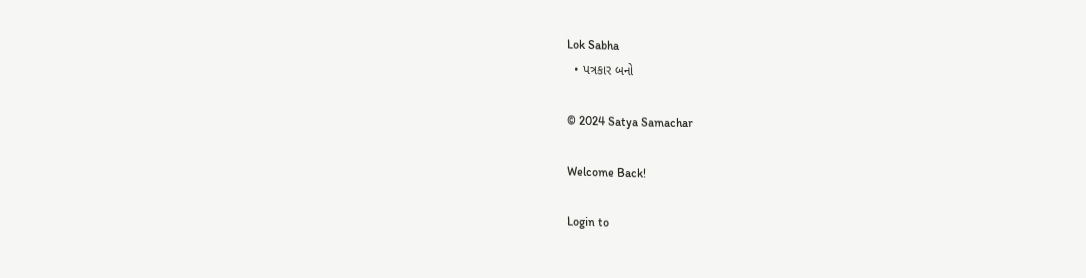Lok Sabha
  • પત્રકાર બનો

© 2024 Satya Samachar

Welcome Back!

Login to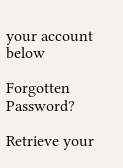your account below

Forgotten Password?

Retrieve your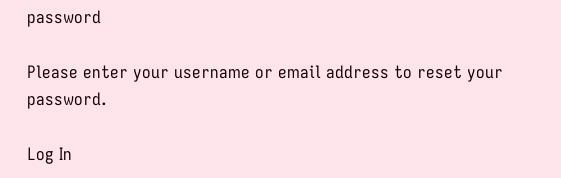password

Please enter your username or email address to reset your password.

Log In